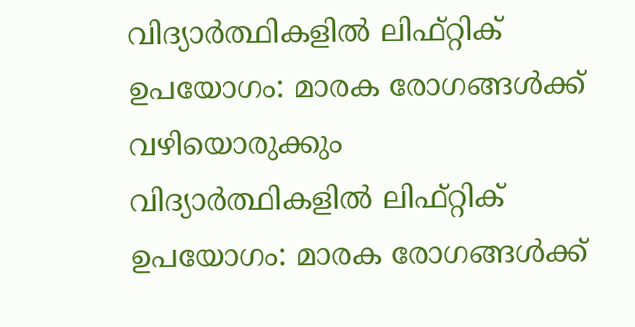വിദ്യാർത്ഥികളിൽ ലിഫ്റ്റിക് ഉപയോഗം: മാരക രോഗങ്ങൾക്ക് വഴിയൊരുക്കും
വിദ്യാർത്ഥികളിൽ ലിഫ്റ്റിക് ഉപയോഗം: മാരക രോഗങ്ങൾക്ക്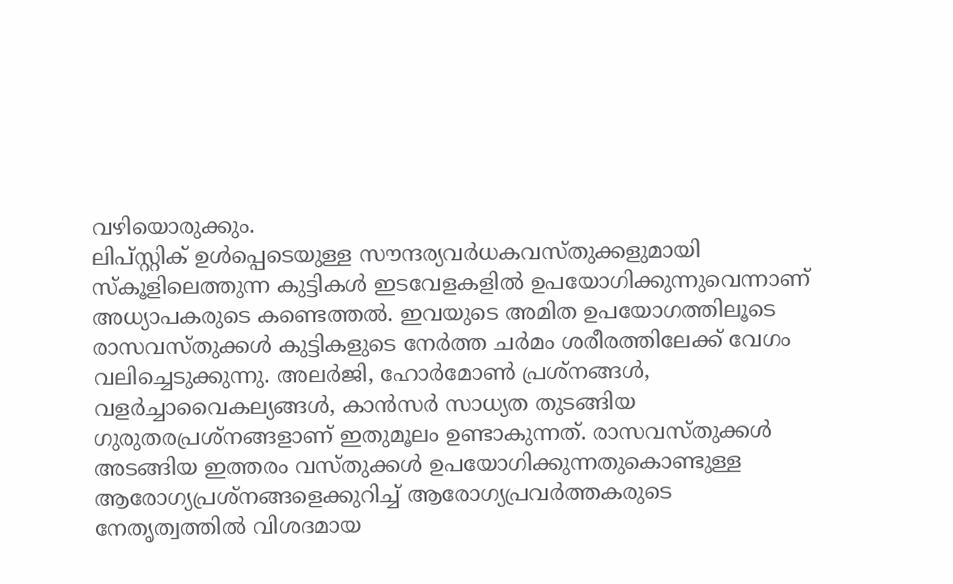വഴിയൊരുക്കും.
ലിപ്സ്റ്റിക് ഉൾപ്പെടെയുള്ള സൗന്ദര്യവർധകവസ്തുക്കളുമായി സ്കൂളിലെത്തുന്ന കുട്ടികൾ ഇടവേളകളിൽ ഉപയോഗിക്കുന്നുവെന്നാണ് അധ്യാപകരുടെ കണ്ടെത്തൽ. ഇവയുടെ അമിത ഉപയോഗത്തിലൂടെ രാസവസ്തുക്കൾ കുട്ടികളുടെ നേർത്ത ചർമം ശരീരത്തിലേക്ക് വേഗം വലിച്ചെടുക്കുന്നു. അലർജി, ഹോർമോൺ പ്രശ്നങ്ങൾ, വളർച്ചാവൈകല്യങ്ങൾ, കാൻസർ സാധ്യത തുടങ്ങിയ ഗുരുതരപ്രശ്നങ്ങളാണ് ഇതുമൂലം ഉണ്ടാകുന്നത്. രാസവസ്തുക്കൾ അടങ്ങിയ ഇത്തരം വസ്തുക്കൾ ഉപയോഗിക്കുന്നതുകൊണ്ടുള്ള ആരോഗ്യപ്രശ്നങ്ങളെക്കുറിച്ച് ആരോഗ്യപ്രവർത്തകരുടെ നേതൃത്വത്തിൽ വിശദമായ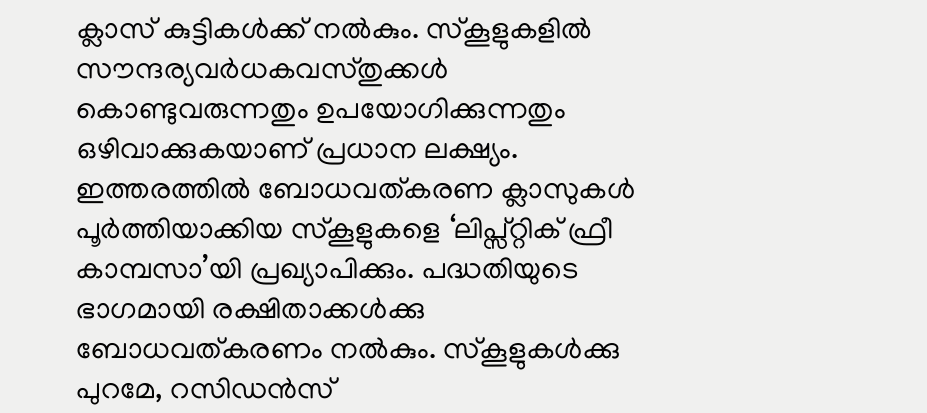ക്ലാസ് കുട്ടികൾക്ക് നൽകും. സ്കൂളുകളിൽ സൗന്ദര്യവർധകവസ്തുക്കൾ കൊണ്ടുവരുന്നതും ഉപയോഗിക്കുന്നതും ഒഴിവാക്കുകയാണ് പ്രധാന ലക്ഷ്യം. ഇത്തരത്തിൽ ബോധവത്കരണ ക്ലാസുകൾ പൂർത്തിയാക്കിയ സ്കൂളുകളെ ‘ലിപ്സ്റ്റിക് ഫ്രീ കാമ്പസാ’യി പ്രഖ്യാപിക്കും. പദ്ധതിയുടെ ഭാഗമായി രക്ഷിതാക്കൾക്കു ബോധവത്കരണം നൽകും. സ്കൂളുകൾക്കു പുറമേ, റസിഡൻസ്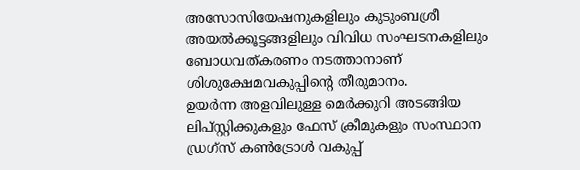അസോസിയേഷനുകളിലും കുടുംബശ്രീ അയൽക്കൂട്ടങ്ങളിലും വിവിധ സംഘടനകളിലും ബോധവത്കരണം നടത്താനാണ് ശിശുക്ഷേമവകുപ്പിന്റെ തീരുമാനം.
ഉയർന്ന അളവിലുള്ള മെർക്കുറി അടങ്ങിയ ലിപ്സ്റ്റിക്കുകളും ഫേസ് ക്രീമുകളും സംസ്ഥാന ഡ്രഗ്സ് കൺട്രോൾ വകുപ്പ്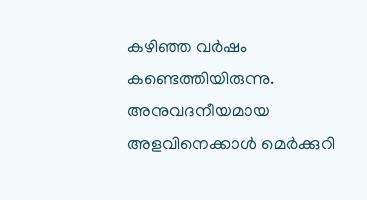കഴിഞ്ഞ വർഷം കണ്ടെത്തിയിരുന്നു. അനുവദനീയമായ അളവിനെക്കാൾ മെർക്കുറി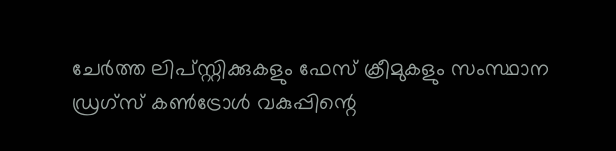ചേർത്ത ലിപ്സ്റ്റിക്കുകളും ഫേസ് ക്രീമുകളും സംസ്ഥാന ഡ്രഗ്സ് കൺട്രോൾ വകുപ്പിന്റെ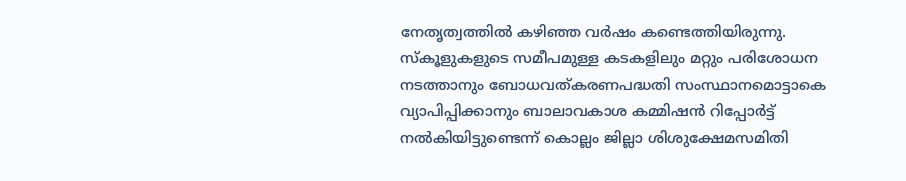നേതൃത്വത്തിൽ കഴിഞ്ഞ വർഷം കണ്ടെത്തിയിരുന്നു. സ്കൂളുകളുടെ സമീപമുള്ള കടകളിലും മറ്റും പരിശോധന നടത്താനും ബോധവത്കരണപദ്ധതി സംസ്ഥാനമൊട്ടാകെ വ്യാപിപ്പിക്കാനും ബാലാവകാശ കമ്മിഷൻ റിപ്പോർട്ട് നൽകിയിട്ടുണ്ടെന്ന് കൊല്ലം ജില്ലാ ശിശുക്ഷേമസമിതി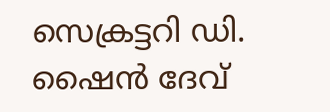സെക്രട്ടറി ഡി. ഷൈൻ ദേവ്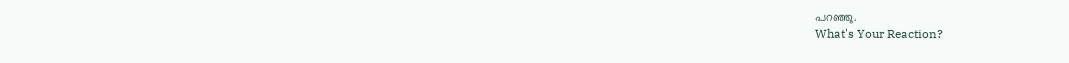പറഞ്ഞു.
What's Your Reaction?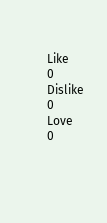Like
0
Dislike
0
Love
0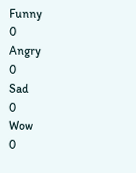Funny
0
Angry
0
Sad
0
Wow
0